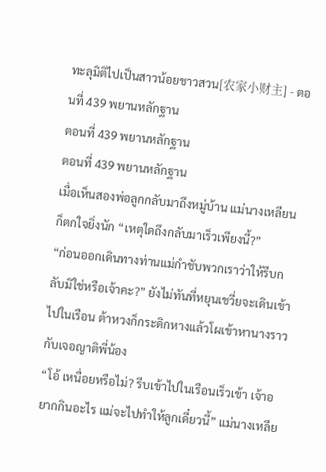ทะลุมิติไปเป็นสาวน้อยชาวสวน[农家小财主] - ตอนที่ 439 พยานหลักฐาน
ตอนที่ 439 พยานหลักฐาน
ตอนที่ 439 พยานหลักฐาน
เมื่อเห็นสองพ่อลูกกลับมาถึงหมู่บ้าน แม่นางเหลียนก็ตกใจยิ่งนัก “เหตุใดถึงกลับมาเร็วเพียงนี้?”
“ก่อนออกเดินทางท่านแม่กำชับพวกเราว่าให้รีบกลับมิใช่หรือเจ้าคะ?” ยังไม่ทันที่หยุนเชวี่ยจะเดินเข้าไปในเรือน ต้าหวงก็กระดิกหางแล้วโผเข้าหานางราวกับเจอญาติพี่น้อง
“โอ้ เหนื่อยหรือไม่? รีบเข้าไปในเรือนเร็วเข้า เจ้าอยากกินอะไร แม่จะไปทำให้ลูกเดี๋ยวนี้” แม่นางเหลีย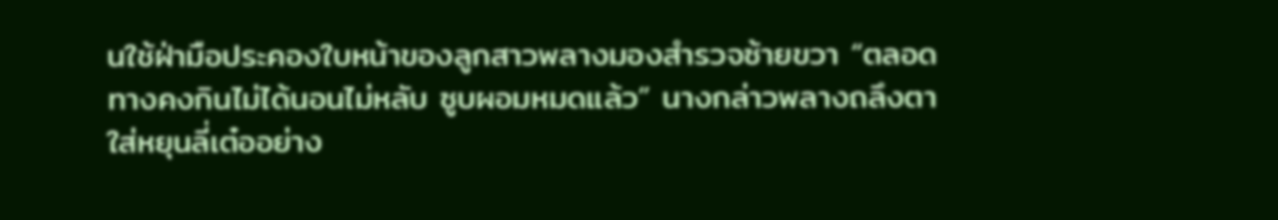นใช้ฝ่ามือประคองใบหน้าของลูกสาวพลางมองสำรวจซ้ายขวา “ตลอดทางคงกินไม่ได้นอนไม่หลับ ซูบผอมหมดแล้ว” นางกล่าวพลางถลึงตาใส่หยุนลี่เต๋ออย่าง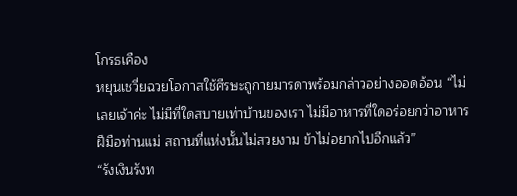โกรธเคือง
หยุนเชวี่ยฉวยโอกาสใช้ศีรษะถูกายมารดาพร้อมกล่าวอย่างออดอ้อน “ไม่เลยเจ้าค่ะ ไม่มีที่ใดสบายเท่าบ้านของเรา ไม่มีอาหารที่ใดอร่อยกว่าอาหารฝีมือท่านแม่ สถานที่แห่งนั้นไม่สวยงาม ข้าไม่อยากไปอีกแล้ว”
“รังเงินรังท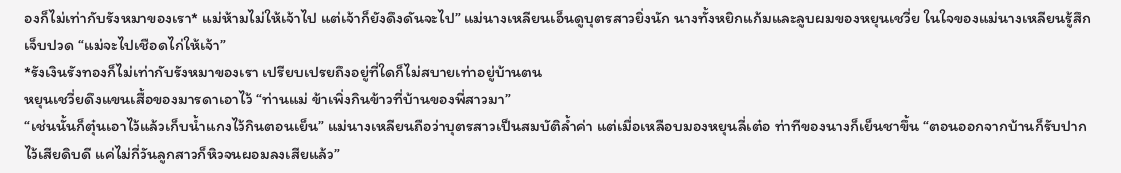องก็ไม่เท่ากับรังหมาของเรา* แม่ห้ามไม่ให้เจ้าไป แต่เจ้าก็ยังดึงดันจะไป” แม่นางเหลียนเอ็นดูบุตรสาวยิ่งนัก นางทั้งหยิกแก้มและลูบผมของหยุนเชวี่ย ในใจของแม่นางเหลียนรู้สึกเจ็บปวด “แม่จะไปเชือดไก่ให้เจ้า”
*รังเงินรังทองก็ไม่เท่ากับรังหมาของเรา เปรียบเปรยถึงอยู่ที่ใดก็ไม่สบายเท่าอยู่บ้านตน
หยุนเชวี่ยดึงแขนเสื้อของมารดาเอาไว้ “ท่านแม่ ข้าเพิ่งกินข้าวที่บ้านของพี่สาวมา”
“เช่นนั้นก็ตุ๋นเอาไว้แล้วเก็บน้ำแกงไว้กินตอนเย็น” แม่นางเหลียนถือว่าบุตรสาวเป็นสมบัติล้ำค่า แต่เมื่อเหลือบมองหยุนลี่เต๋อ ท่าทีของนางก็เย็นชาขึ้น “ตอนออกจากบ้านก็รับปากไว้เสียดิบดี แค่ไม่กี่วันลูกสาวก็หิวจนผอมลงเสียแล้ว”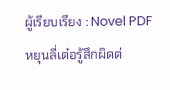ผู้เรียบเรียง : Novel PDF
หยุนลี่เต๋อรู้สึกผิดต่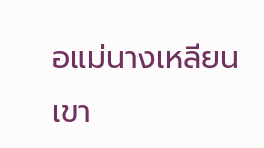อแม่นางเหลียน เขา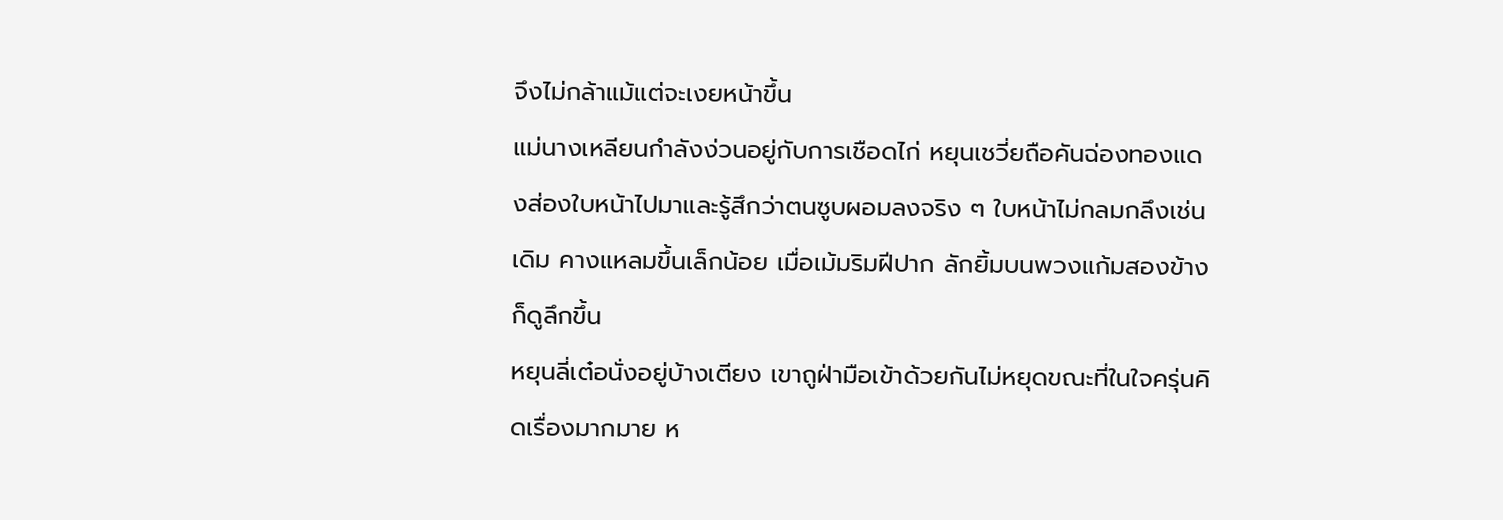จึงไม่กล้าแม้แต่จะเงยหน้าขึ้น
แม่นางเหลียนกำลังง่วนอยู่กับการเชือดไก่ หยุนเชวี่ยถือคันฉ่องทองแดงส่องใบหน้าไปมาและรู้สึกว่าตนซูบผอมลงจริง ๆ ใบหน้าไม่กลมกลึงเช่นเดิม คางแหลมขึ้นเล็กน้อย เมื่อเม้มริมฝีปาก ลักยิ้มบนพวงแก้มสองข้างก็ดูลึกขึ้น
หยุนลี่เต๋อนั่งอยู่บ้างเตียง เขาถูฝ่ามือเข้าด้วยกันไม่หยุดขณะที่ในใจครุ่นคิดเรื่องมากมาย ห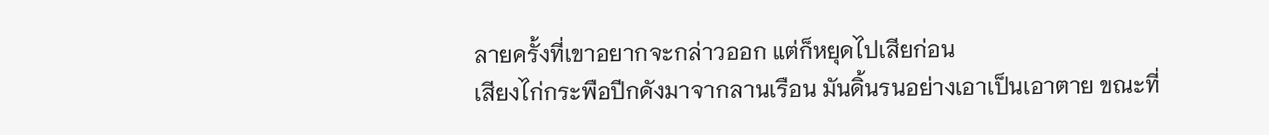ลายครั้งที่เขาอยากจะกล่าวออก แต่ก็หยุดไปเสียก่อน
เสียงไก่กระพือปีกดังมาจากลานเรือน มันดิ้นรนอย่างเอาเป็นเอาตาย ขณะที่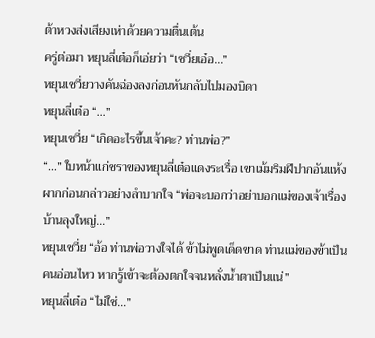ต้าหวงส่งเสียงเห่าด้วยความตื่นเต้น
ครู่ต่อมา หยุนลี่เต๋อก็เอ่ยว่า “เชวี่ยเอ๋อ…”
หยุนเชวี่ยวางคันฉ่องลงก่อนหันกลับไปมองบิดา
หยุนลี่เต๋อ “…”
หยุนเชวี่ย “เกิดอะไรขึ้นเจ้าคะ? ท่านพ่อ?”
“…” ใบหน้าแก่ชราของหยุนลี่เต๋อแดงระเรื่อ เขาเม้มริมฝีปากอันแห้งผากก่อนกล่าวอย่างลำบากใจ “พ่อจะบอกว่าอย่าบอกแม่ของเจ้าเรื่องบ้านลุงใหญ่…”
หยุนเชวี่ย “อ้อ ท่านพ่อวางใจได้ ข้าไม่พูดเด็ดขาด ท่านแม่ของข้าเป็นคนอ่อนไหว หากรู้เข้าจะต้องตกใจจนหลั่งน้ำตาเป็นแน่”
หยุนลี่เต๋อ “ไม่ใช่…”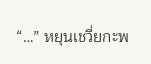“…” หยุนเชวี่ยกะพ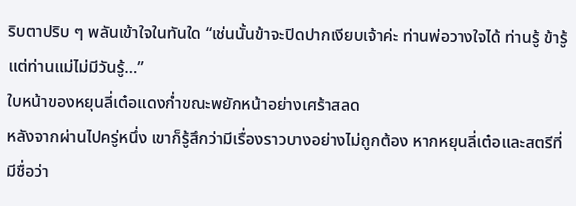ริบตาปริบ ๆ พลันเข้าใจในทันใด “เช่นนั้นข้าจะปิดปากเงียบเจ้าค่ะ ท่านพ่อวางใจได้ ท่านรู้ ข้ารู้ แต่ท่านแม่ไม่มีวันรู้…”
ใบหน้าของหยุนลี่เต๋อแดงก่ำขณะพยักหน้าอย่างเศร้าสลด
หลังจากผ่านไปครู่หนึ่ง เขาก็รู้สึกว่ามีเรื่องราวบางอย่างไม่ถูกต้อง หากหยุนลี่เต๋อและสตรีที่มีชื่อว่า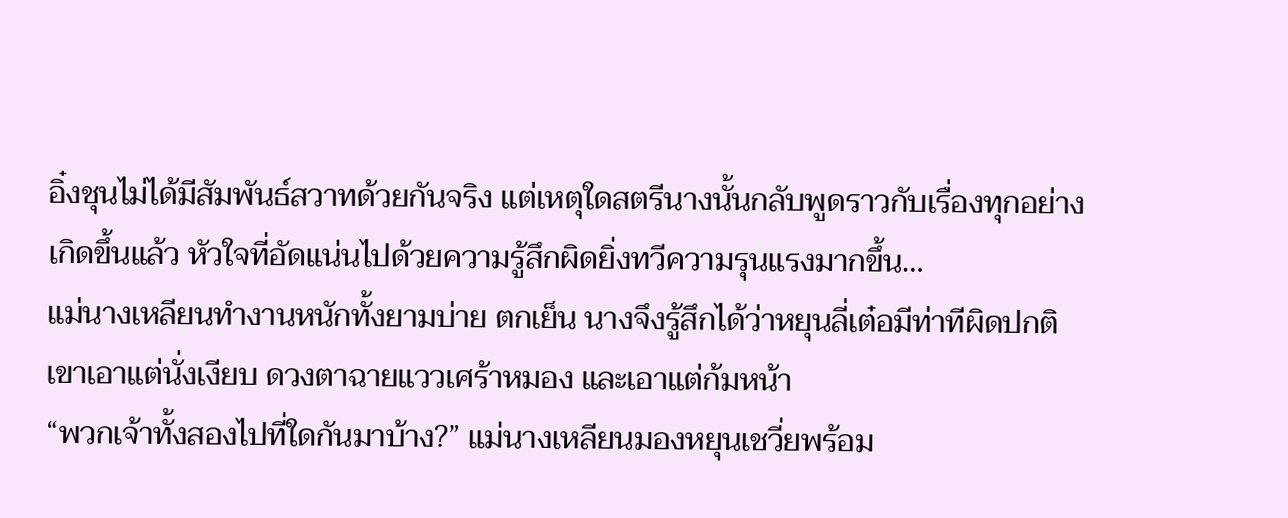อิ๋งชุนไม่ได้มีสัมพันธ์สวาทด้วยกันจริง แต่เหตุใดสตรีนางนั้นกลับพูดราวกับเรื่องทุกอย่างเกิดขึ้นแล้ว หัวใจที่อัดแน่นไปด้วยความรู้สึกผิดยิ่งทวีความรุนแรงมากขึ้น…
แม่นางเหลียนทำงานหนักทั้งยามบ่าย ตกเย็น นางจึงรู้สึกได้ว่าหยุนลี่เต๋อมีท่าทีผิดปกติ เขาเอาแต่นั่งเงียบ ดวงตาฉายแววเศร้าหมอง และเอาแต่ก้มหน้า
“พวกเจ้าทั้งสองไปที่ใดกันมาบ้าง?” แม่นางเหลียนมองหยุนเชวี่ยพร้อม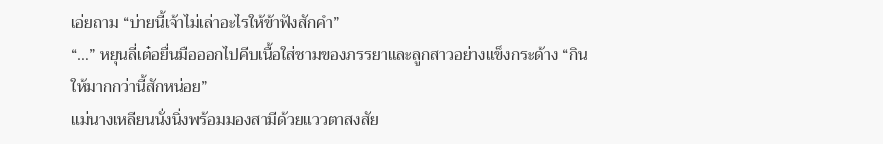เอ่ยถาม “บ่ายนี้เจ้าไม่เล่าอะไรให้ข้าฟังสักคำ”
“…” หยุนลี่เต๋อยื่นมือออกไปคีบเนื้อใส่ชามของภรรยาและลูกสาวอย่างแข็งกระด้าง “กินให้มากกว่านี้สักหน่อย”
แม่นางเหลียนนั่งนิ่งพร้อมมองสามีด้วยแววตาสงสัย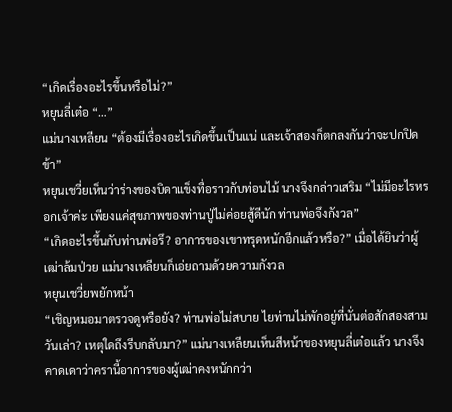“เกิดเรื่องอะไรขึ้นหรือไม่?”
หยุนลี่เต๋อ “…”
แม่นางเหลียน “ต้องมีเรื่องอะไรเกิดขึ้นเป็นแน่ และเจ้าสองก็ตกลงกันว่าจะปกปิดข้า”
หยุนเชวี่ยเห็นว่าร่างของบิดาแข็งทื่อราวกับท่อนไม้ นางจึงกล่าวเสริม “ไม่มีอะไรหรอกเจ้าค่ะ เพียงแค่สุขภาพของท่านปู่ไม่ค่อยสู้ดีนัก ท่านพ่อจึงกังวล”
“เกิดอะไรขึ้นกับท่านพ่อรึ? อาการของเขาทรุดหนักอีกแล้วหรือ?” เมื่อได้ยินว่าผู้เฒ่าล้มป่วย แม่นางเหลียนก็เอ่ยถามด้วยความกังวล
หยุนเชวี่ยพยักหน้า
“เชิญหมอมาตรวจดูหรือยัง? ท่านพ่อไม่สบาย ไยท่านไม่พักอยู่ที่นั่นต่อสักสองสามวันเล่า? เหตุใดถึงรีบกลับมา?” แม่นางเหลียนเห็นสีหน้าของหยุนลี่เต๋อแล้ว นางจึงคาดเดาว่าครานี้อาการของผู้เฒ่าคงหนักกว่า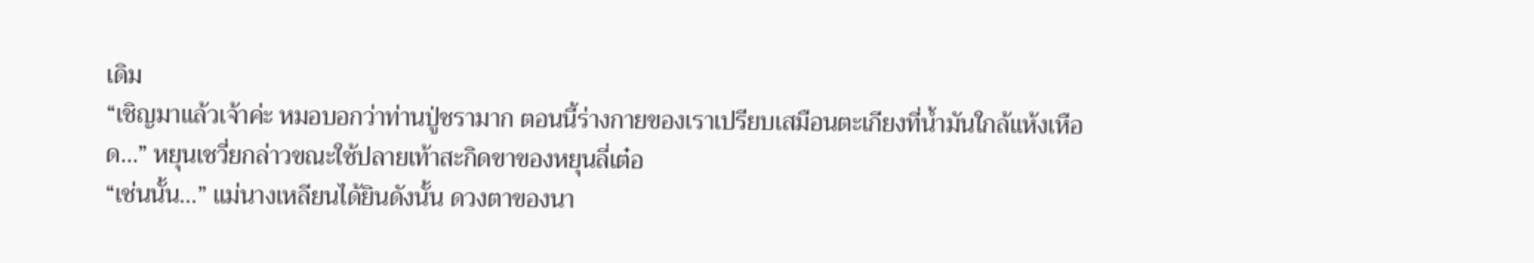เดิม
“เชิญมาแล้วเจ้าค่ะ หมอบอกว่าท่านปู่ชรามาก ตอนนี้ร่างกายของเราเปรียบเสมือนตะเกียงที่น้ำมันใกล้แห้งเหือด…” หยุนเชวี่ยกล่าวขณะใช้ปลายเท้าสะกิดขาของหยุนลี่เต๋อ
“เช่นนั้น…” แม่นางเหลียนได้ยินดังนั้น ดวงตาของนา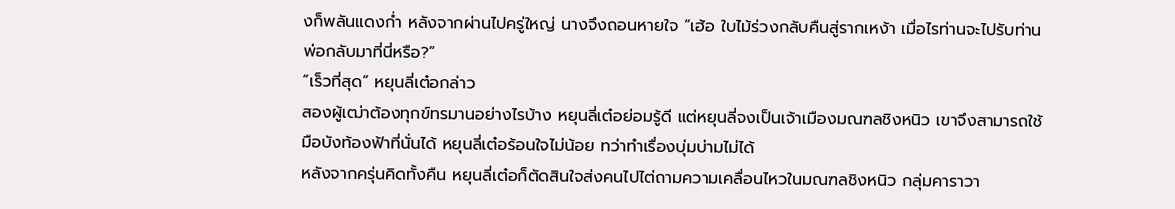งก็พลันแดงก่ำ หลังจากผ่านไปครู่ใหญ่ นางจึงถอนหายใจ “เฮ้อ ใบไม้ร่วงกลับคืนสู่รากเหง้า เมื่อไรท่านจะไปรับท่านพ่อกลับมาที่นี่หรือ?”
“เร็วที่สุด” หยุนลี่เต๋อกล่าว
สองผู้เฒ่าต้องทุกข์ทรมานอย่างไรบ้าง หยุนลี่เต๋อย่อมรู้ดี แต่หยุนลี่จงเป็นเจ้าเมืองมณฑลชิงหนิว เขาจึงสามารถใช้มือบังท้องฟ้าที่นั่นได้ หยุนลี่เต๋อร้อนใจไม่น้อย ทว่าทำเรื่องบุ่มบ่ามไม่ได้
หลังจากครุ่นคิดทั้งคืน หยุนลี่เต๋อก็ตัดสินใจส่งคนไปไต่ถามความเคลื่อนไหวในมณฑลชิงหนิว กลุ่มคาราวา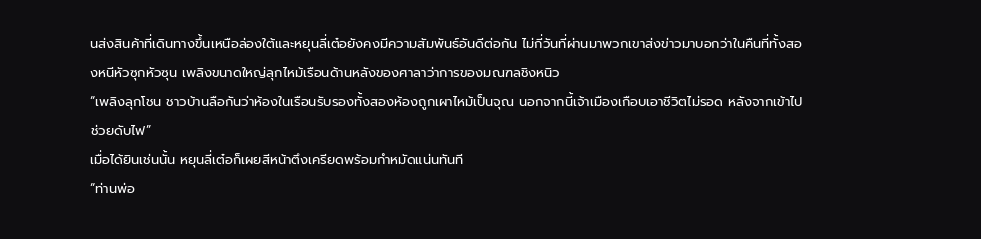นส่งสินค้าที่เดินทางขึ้นเหนือล่องใต้และหยุนลี่เต๋อยังคงมีความสัมพันธ์อันดีต่อกัน ไม่กี่วันที่ผ่านมาพวกเขาส่งข่าวมาบอกว่าในคืนที่ทั้งสองหนีหัวซุกหัวซุน เพลิงขนาดใหญ่ลุกไหม้เรือนด้านหลังของศาลาว่าการของมณฑลชิงหนิว
“เพลิงลุกโชน ชาวบ้านลือกันว่าห้องในเรือนรับรองทั้งสองห้องถูกเผาไหม้เป็นจุณ นอกจากนี้เจ้าเมืองเกือบเอาชีวิตไม่รอด หลังจากเข้าไปช่วยดับไฟ”
เมื่อได้ยินเช่นนั้น หยุนลี่เต๋อก็เผยสีหน้าตึงเครียดพร้อมกำหมัดแน่นทันที
“ท่านพ่อ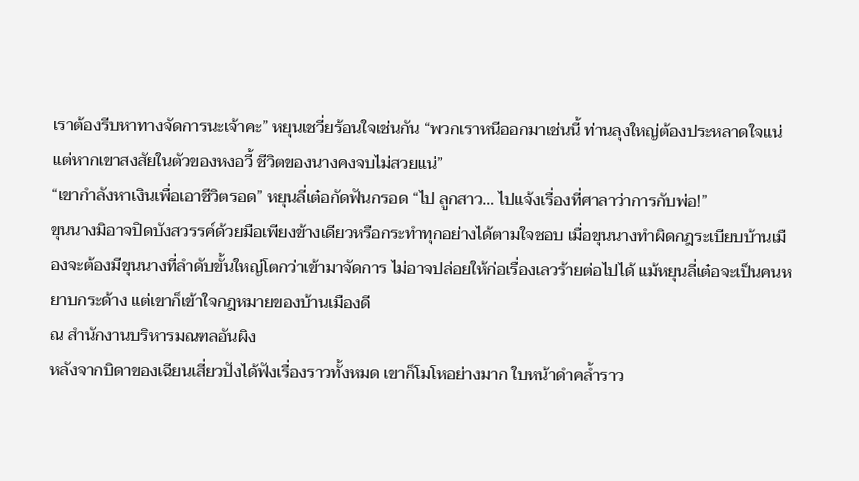เราต้องรีบหาทางจัดการนะเจ้าคะ” หยุนเชวี่ยร้อนใจเช่นกัน “พวกเราหนีออกมาเช่นนี้ ท่านลุงใหญ่ต้องประหลาดใจแน่ แต่หากเขาสงสัยในตัวของหงอวี้ ชีวิตของนางคงจบไม่สวยแน่”
“เขากำลังหาเงินเพื่อเอาชีวิตรอด” หยุนลี่เต๋อกัดฟันกรอด “ไป ลูกสาว… ไปแจ้งเรื่องที่ศาลาว่าการกับพ่อ!”
ขุนนางมิอาจปิดบังสวรรค์ด้วยมือเพียงข้างเดียวหรือกระทำทุกอย่างได้ตามใจชอบ เมื่อขุนนางทำผิดกฎระเบียบบ้านเมืองจะต้องมีขุนนางที่ลำดับขั้นใหญ่โตกว่าเข้ามาจัดการ ไม่อาจปล่อยให้ก่อเรื่องเลวร้ายต่อไปได้ แม้หยุนลี่เต๋อจะเป็นคนหยาบกระด้าง แต่เขาก็เข้าใจกฎหมายของบ้านเมืองดี
ณ สำนักงานบริหารมณฑลอันผิง
หลังจากบิดาของเฉียนเสี่ยวปังได้ฟังเรื่องราวทั้งหมด เขาก็โมโหอย่างมาก ใบหน้าดำคล้ำราว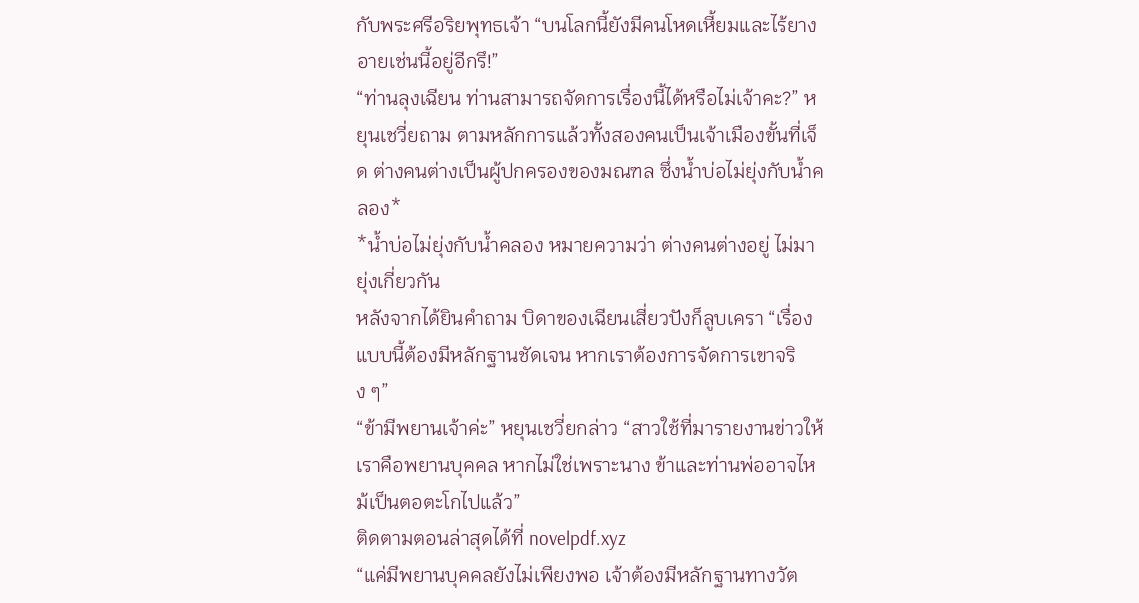กับพระศรีอริยพุทธเจ้า “บนโลกนี้ยังมีคนโหดเหี้ยมและไร้ยางอายเช่นนี้อยู่อีกรึ!”
“ท่านลุงเฉียน ท่านสามารถจัดการเรื่องนี้ได้หรือไม่เจ้าคะ?” หยุนเชวี่ยถาม ตามหลักการแล้วทั้งสองคนเป็นเจ้าเมืองขั้นที่เจ็ด ต่างคนต่างเป็นผู้ปกครองของมณฑล ซึ่งน้ำบ่อไม่ยุ่งกับน้ำคลอง*
*น้ำบ่อไม่ยุ่งกับน้ำคลอง หมายความว่า ต่างคนต่างอยู่ ไม่มายุ่งเกี่ยวกัน
หลังจากได้ยินคำถาม บิดาของเฉียนเสี่ยวปังก็ลูบเครา “เรื่องแบบนี้ต้องมีหลักฐานชัดเจน หากเราต้องการจัดการเขาจริง ๆ”
“ข้ามีพยานเจ้าค่ะ” หยุนเชวี่ยกล่าว “สาวใช้ที่มารายงานข่าวให้เราคือพยานบุคคล หากไม่ใช่เพราะนาง ข้าและท่านพ่ออาจไหม้เป็นตอตะโกไปแล้ว”
ติดตามตอนล่าสุดได้ที่ novelpdf.xyz
“แค่มีพยานบุคคลยังไม่เพียงพอ เจ้าต้องมีหลักฐานทางวัต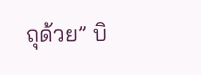ถุด้วย” บิ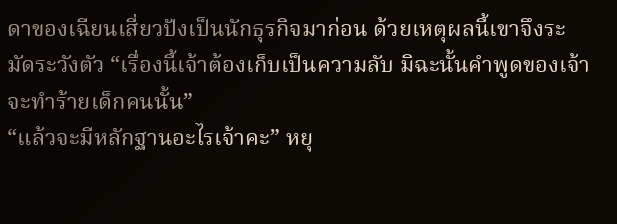ดาของเฉียนเสี่ยวปังเป็นนักธุรกิจมาก่อน ด้วยเหตุผลนี้เขาจึงระมัดระวังตัว “เรื่องนี้เจ้าต้องเก็บเป็นความลับ มิฉะนั้นคำพูดของเจ้าจะทำร้ายเด็กคนนั้น”
“แล้วจะมีหลักฐานอะไรเจ้าคะ” หยุ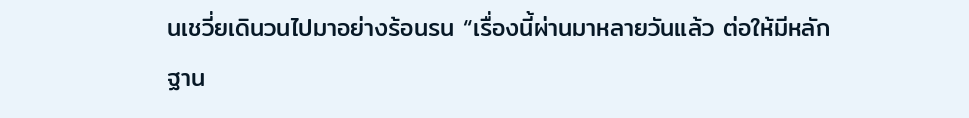นเชวี่ยเดินวนไปมาอย่างร้อนรน “เรื่องนี้ผ่านมาหลายวันแล้ว ต่อให้มีหลักฐาน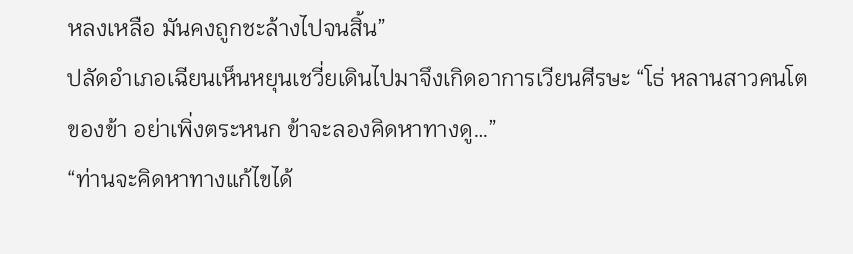หลงเหลือ มันคงถูกชะล้างไปจนสิ้น”
ปลัดอำเภอเฉียนเห็นหยุนเชวี่ยเดินไปมาจึงเกิดอาการเวียนศีรษะ “โธ่ หลานสาวคนโตของข้า อย่าเพิ่งตระหนก ข้าจะลองคิดหาทางดู…”
“ท่านจะคิดหาทางแก้ไขได้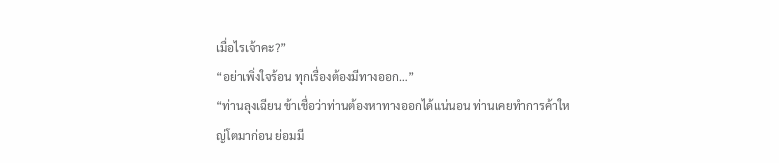เมื่อไรเจ้าคะ?”
“อย่าเพิ่งใจร้อน ทุกเรื่องต้องมีทางออก…”
“ท่านลุงเฉียน ข้าเชื่อว่าท่านต้องหาทางออกได้แน่นอน ท่านเคยทำการค้าใหญ่โตมาก่อน ย่อมมี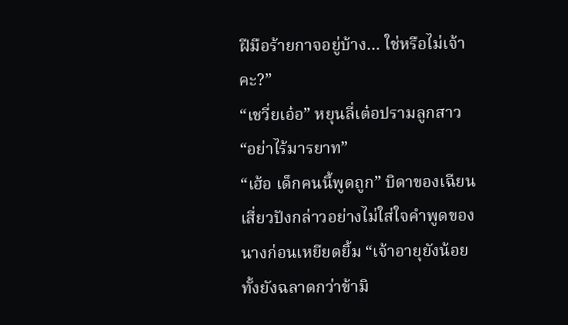ฝีมือร้ายกาจอยู่บ้าง… ใช่หรือไม่เจ้าคะ?”
“เชวี่ยเอ๋อ” หยุนลี่เต๋อปรามลูกสาว “อย่าไร้มารยาท”
“เฮ้อ เด็กคนนี้พูดถูก” บิดาของเฉียนเสี่ยวปังกล่าวอย่างไม่ใส่ใจคำพูดของนางก่อนเหยียดยิ้ม “เจ้าอายุยังน้อย ทั้งยังฉลาดกว่าข้ามิ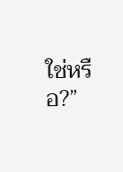ใช่หรือ?”